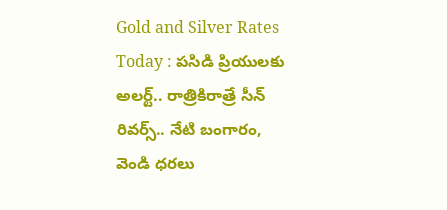Gold and Silver Rates Today : పసిడి ప్రియులకు అలర్ట్.. రాత్రికిరాత్రే సీన్ రివర్స్.. నేటి బంగారం, వెండి ధరలు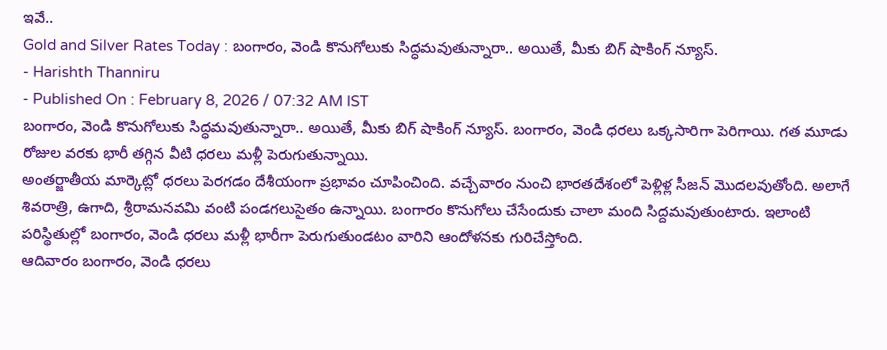ఇవే..
Gold and Silver Rates Today : బంగారం, వెండి కొనుగోలుకు సిద్ధమవుతున్నారా.. అయితే, మీకు బిగ్ షాకింగ్ న్యూస్.
- Harishth Thanniru
- Published On : February 8, 2026 / 07:32 AM IST
బంగారం, వెండి కొనుగోలుకు సిద్ధమవుతున్నారా.. అయితే, మీకు బిగ్ షాకింగ్ న్యూస్. బంగారం, వెండి ధరలు ఒక్కసారిగా పెరిగాయి. గత మూడు రోజుల వరకు భారీ తగ్గిన వీటి ధరలు మళ్లీ పెరుగుతున్నాయి.
అంతర్జాతీయ మార్కెట్లో ధరలు పెరగడం దేశీయంగా ప్రభావం చూపించింది. వచ్చేవారం నుంచి భారతదేశంలో పెళ్లిళ్ల సీజన్ మొదలవుతోంది. అలాగే శివరాత్రి, ఉగాది, శ్రీరామనవమి వంటి పండగలుసైతం ఉన్నాయి. బంగారం కొనుగోలు చేసేందుకు చాలా మంది సిద్దమవుతుంటారు. ఇలాంటి పరిస్థితుల్లో బంగారం, వెండి ధరలు మళ్లీ భారీగా పెరుగుతుండటం వారిని ఆందోళనకు గురిచేస్తోంది.
ఆదివారం బంగారం, వెండి ధరలు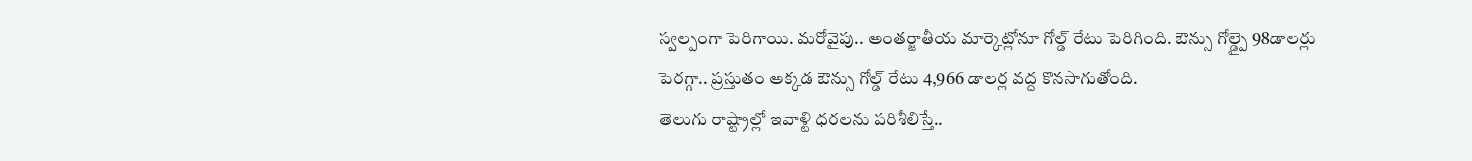స్వల్పంగా పెరిగాయి. మరోవైపు.. అంతర్జాతీయ మార్కెట్లోనూ గోల్డ్ రేటు పెరిగింది. ఔన్సు గోల్డ్పై 98డాలర్లు పెరగ్గా.. ప్రస్తుతం అక్కడ ఔన్సు గోల్డ్ రేటు 4,966 డాలర్ల వద్ద కొనసాగుతోంది.
తెలుగు రాష్ట్రాల్లో ఇవాళ్టి ధరలను పరిశీలిస్తే..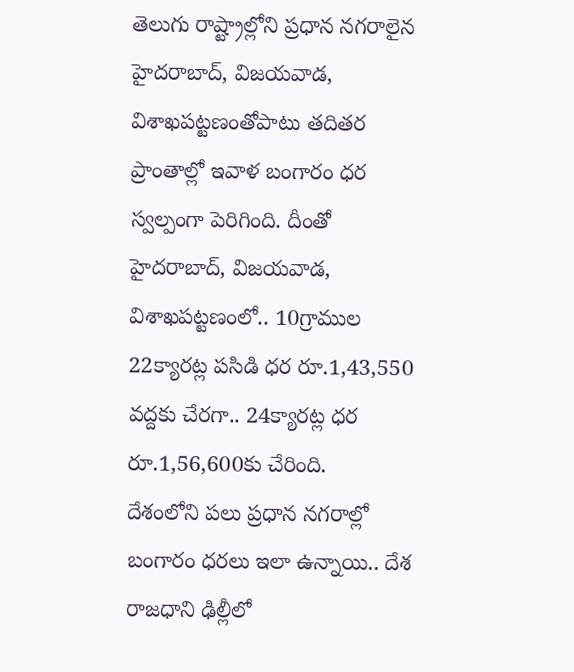తెలుగు రాష్ట్రాల్లోని ప్రధాన నగరాలైన హైదరాబాద్, విజయవాడ, విశాఖపట్టణంతోపాటు తదితర ప్రాంతాల్లో ఇవాళ బంగారం ధర స్వల్పంగా పెరిగింది. దీంతో హైదరాబాద్, విజయవాడ, విశాఖపట్టణంలో.. 10గ్రాముల 22క్యారట్ల పసిడి ధర రూ.1,43,550 వద్దకు చేరగా.. 24క్యారట్ల ధర రూ.1,56,600కు చేరింది.
దేశంలోని పలు ప్రధాన నగరాల్లో బంగారం ధరలు ఇలా ఉన్నాయి.. దేశ రాజధాని ఢిల్లీలో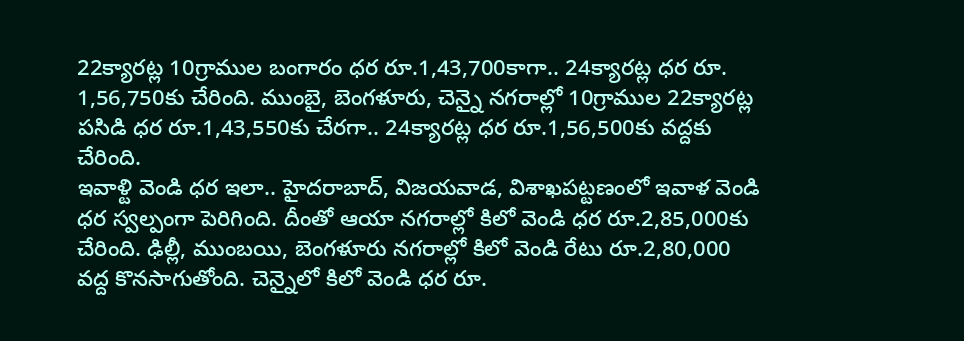22క్యారట్ల 10గ్రాముల బంగారం ధర రూ.1,43,700కాగా.. 24క్యారట్ల ధర రూ. 1,56,750కు చేరింది. ముంబై, బెంగళూరు, చెన్నై నగరాల్లో 10గ్రాముల 22క్యారట్ల పసిడి ధర రూ.1,43,550కు చేరగా.. 24క్యారట్ల ధర రూ.1,56,500కు వద్దకు చేరింది.
ఇవాళ్టి వెండి ధర ఇలా.. హైదరాబాద్, విజయవాడ, విశాఖపట్టణంలో ఇవాళ వెండి ధర స్వల్పంగా పెరిగింది. దీంతో ఆయా నగరాల్లో కిలో వెండి ధర రూ.2,85,000కు చేరింది. ఢిల్లీ, ముంబయి, బెంగళూరు నగరాల్లో కిలో వెండి రేటు రూ.2,80,000 వద్ద కొనసాగుతోంది. చెన్నైలో కిలో వెండి ధర రూ.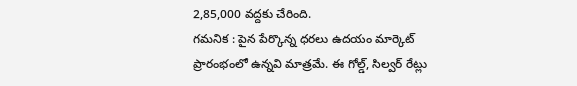2,85,000 వద్దకు చేరింది.
గమనిక : పైన పేర్కొన్న ధరలు ఉదయం మార్కెట్ ప్రారంభంలో ఉన్నవి మాత్రమే. ఈ గోల్డ్, సిల్వర్ రేట్లు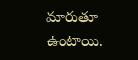మారుతూ ఉంటాయి.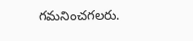గమనించగలరు.